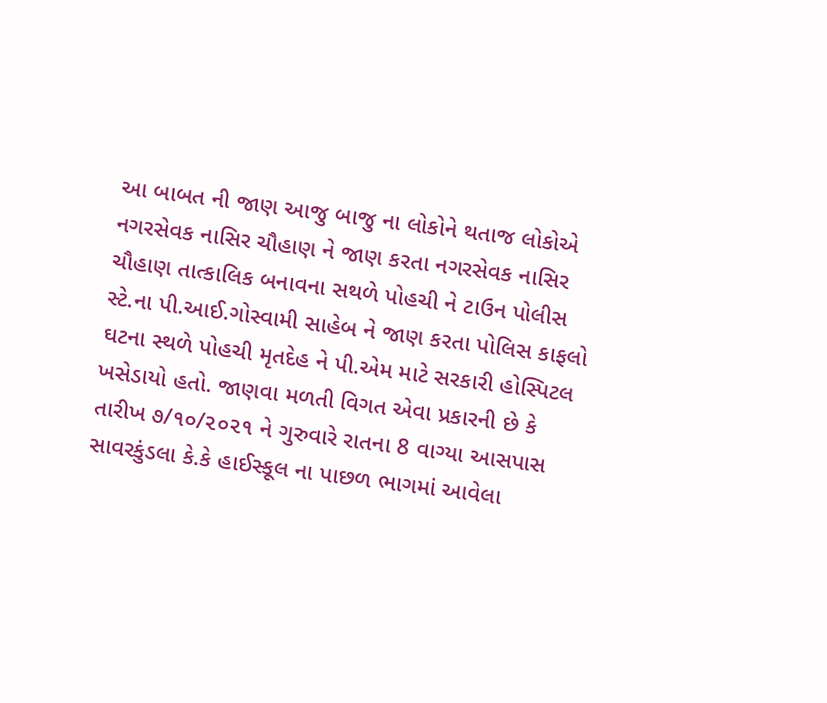આ બાબત ની જાણ આજુ બાજુ ના લોકોને થતાજ લોકોએ નગરસેવક નાસિર ચૌહાણ ને જાણ કરતા નગરસેવક નાસિર ચૌહાણ તાત્કાલિક બનાવના સથળે પોહચી ને ટાઉન પોલીસ સ્ટે.ના પી.આઈ.ગોસ્વામી સાહેબ ને જાણ કરતા પોલિસ કાફલો ઘટના સ્થળે પોહચી મૃતદેહ ને પી.એમ માટે સરકારી હોસ્પિટલ ખસેડાયો હતો. જાણવા મળતી વિગત એવા પ્રકારની છે કે તારીખ ૭/૧૦/૨૦૨૧ ને ગુરુવારે રાતના 8 વાગ્યા આસપાસ સાવરકુંડલા કે.કે હાઈસ્કૂલ ના પાછળ ભાગમાં આવેલા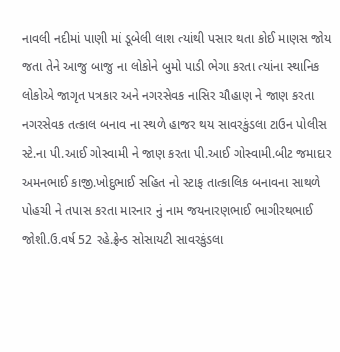નાવલી નદીમાં પાણી માં ડૂબેલી લાશ ત્યાંથી પસાર થતા કોઈ માણસ જોય જતા તેને આજુ બાજુ ના લોકોને બુમો પાડી ભેગા કરતા ત્યાંના સ્થાનિક લોકોએ જાગૃત પત્રકાર અને નગરસેવક નાસિર ચૌહાણ ને જાણ કરતા નગરસેવક તત્કાલ બનાવ ના સ્થળે હાજર થય સાવરકુંડલા ટાઉન પોલીસ સ્ટે.ના પી.આઈ ગોસ્વામી ને જાણ કરતા પી.આઈ ગોસ્વામી.બીટ જમાદાર અમનભાઈ કાજી.ખોદુભાઈ સહિત નો સ્ટાફ તાત્કાલિક બનાવના સાથળે પોહચી ને તપાસ કરતા મારનાર નું નામ જયનારણભાઈ ભાગીરથભાઈ જોશી.ઉ.વર્ષ 52 રહે.ફ્રેન્ડ સોસાયટી સાવરકુંડલા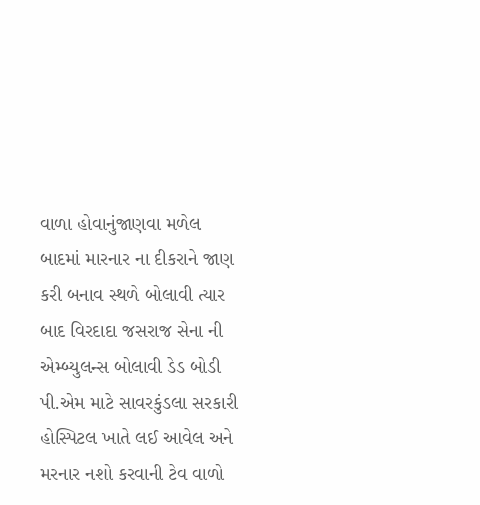વાળા હોવાનુંજાણવા મળેલ બાદમાં મારનાર ના દીકરાને જાણ કરી બનાવ સ્થળે બોલાવી ત્યાર બાદ વિરદાદા જસરાજ સેના ની એમ્બ્યુલન્સ બોલાવી ડેડ બોડી પી.એમ માટે સાવરકુંડલા સરકારી હોસ્પિટલ ખાતે લઈ આવેલ અને મરનાર નશો કરવાની ટેવ વાળો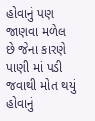હોવાનું પણ જાણવા મળેલ છે જેના કારણે પાણી માં પડી જવાથી મોત થયું હોવાનું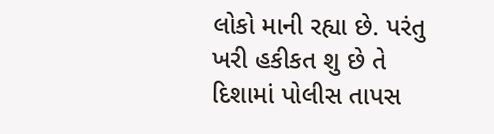લોકો માની રહ્યા છે. પરંતુ ખરી હકીકત શુ છે તે દિશામાં પોલીસ તાપસ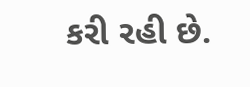કરી રહી છે.